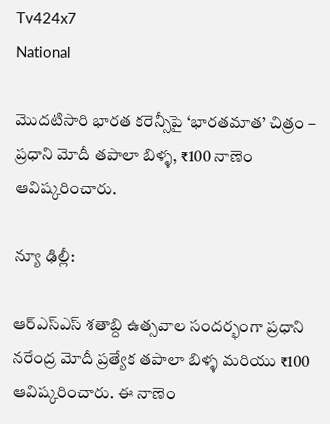Tv424x7
National

మొదటిసారి భారత కరెన్సీపై ‘భారతమాత’ చిత్రం – ప్రధాని మోదీ తపాలా బిళ్ళ, ₹100 నాణెం ఆవిష్కరించారు.

న్యూ ఢిల్లీ:

ఆర్‌ఎస్‌ఎస్ శతాబ్ది ఉత్సవాల సందర్భంగా ప్రధాని నరేంద్ర మోదీ ప్రత్యేక తపాలా బిళ్ళ మరియు ₹100 ఆవిష్కరించారు. ఈ నాణెం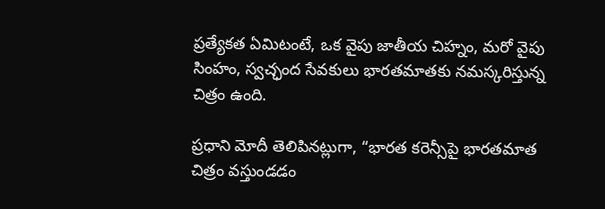ప్రత్యేకత ఏమిటంటే, ఒక వైపు జాతీయ చిహ్నం, మరో వైపు సింహం, స్వచ్ఛంద సేవకులు భారతమాతకు నమస్కరిస్తున్న చిత్రం ఉంది.

ప్రధాని మోదీ తెలిపినట్లుగా, “భారత కరెన్సీపై భారతమాత చిత్రం వస్తుండడం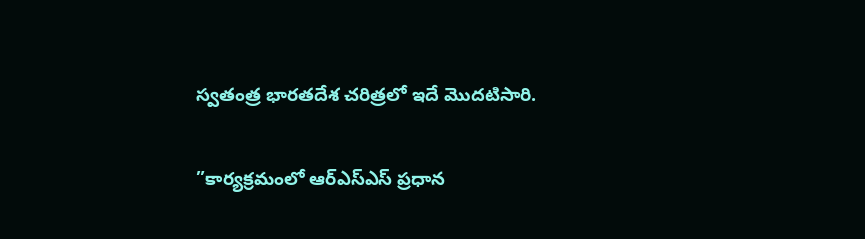స్వతంత్ర భారతదేశ చరిత్రలో ఇదే మొదటిసారి.

”కార్యక్రమంలో ఆర్‌ఎస్‌ఎస్ ప్రధాన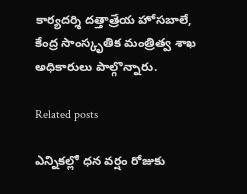కార్యదర్శి దత్తాత్రేయ హోసబాలే, కేంద్ర సాంస్కృతిక మంత్రిత్వ శాఖ అధికారులు పాల్గొన్నారు.

Related posts

ఎన్నికల్లో ధన వర్షం రోజుకు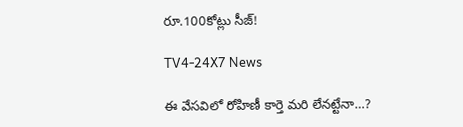రూ.100కోట్లు సీజ్!

TV4-24X7 News

ఈ వేసవిలో రోహిణీ కార్తె మరి లేనట్టేనా…?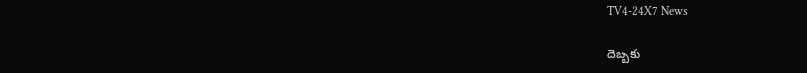TV4-24X7 News

దెబ్బకు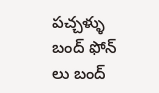పచ్చళ్ళు బంద్ ఫోన్ లు బంద్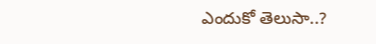ఎందుకో తెలుసా..?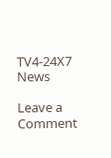TV4-24X7 News

Leave a Comment